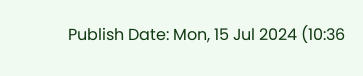Publish Date: Mon, 15 Jul 2024 (10:36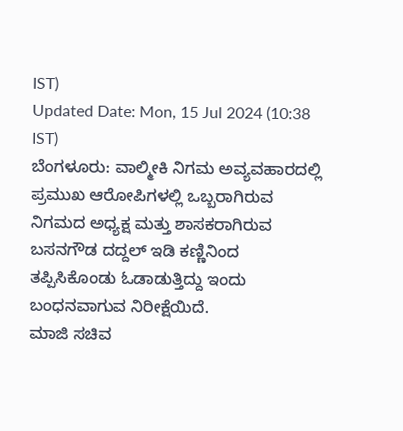IST)
Updated Date: Mon, 15 Jul 2024 (10:38 IST)
ಬೆಂಗಳೂರು: ವಾಲ್ಮೀಕಿ ನಿಗಮ ಅವ್ಯವಹಾರದಲ್ಲಿ ಪ್ರಮುಖ ಆರೋಪಿಗಳಲ್ಲಿ ಒಬ್ಬರಾಗಿರುವ ನಿಗಮದ ಅಧ್ಯಕ್ಷ ಮತ್ತು ಶಾಸಕರಾಗಿರುವ ಬಸನಗೌಡ ದದ್ದಲ್ ಇಡಿ ಕಣ್ಣಿನಿಂದ ತಪ್ಪಿಸಿಕೊಂಡು ಓಡಾಡುತ್ತಿದ್ದು ಇಂದು ಬಂಧನವಾಗುವ ನಿರೀಕ್ಷೆಯಿದೆ.
ಮಾಜಿ ಸಚಿವ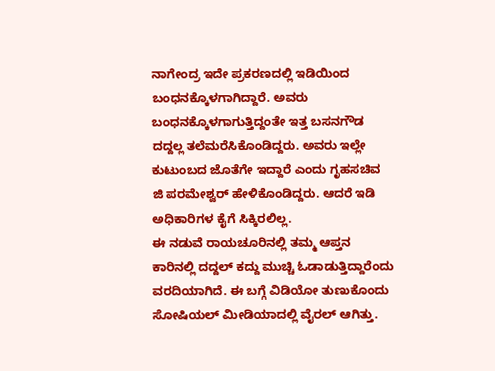ನಾಗೇಂದ್ರ ಇದೇ ಪ್ರಕರಣದಲ್ಲಿ ಇಡಿಯಿಂದ ಬಂಧನಕ್ಕೊಳಗಾಗಿದ್ದಾರೆ. ಅವರು ಬಂಧನಕ್ಕೊಳಗಾಗುತ್ತಿದ್ದಂತೇ ಇತ್ತ ಬಸನಗೌಡ ದದ್ದಲ್ಲ ತಲೆಮರೆಸಿಕೊಂಡಿದ್ದರು. ಅವರು ಇಲ್ಲೇ ಕುಟುಂಬದ ಜೊತೆಗೇ ಇದ್ದಾರೆ ಎಂದು ಗೃಹಸಚಿವ ಜಿ ಪರಮೇಶ್ವರ್ ಹೇಳಿಕೊಂಡಿದ್ದರು. ಆದರೆ ಇಡಿ ಅಧಿಕಾರಿಗಳ ಕೈಗೆ ಸಿಕ್ಕಿರಲಿಲ್ಲ.
ಈ ನಡುವೆ ರಾಯಚೂರಿನಲ್ಲಿ ತಮ್ಮ ಆಪ್ತನ ಕಾರಿನಲ್ಲಿ ದದ್ದಲ್ ಕದ್ದು ಮುಚ್ಚಿ ಓಡಾಡುತ್ತಿದ್ದಾರೆಂದು ವರದಿಯಾಗಿದೆ. ಈ ಬಗ್ಗೆ ವಿಡಿಯೋ ತುಣುಕೊಂದು ಸೋಷಿಯಲ್ ಮೀಡಿಯಾದಲ್ಲಿ ವೈರಲ್ ಆಗಿತ್ತು.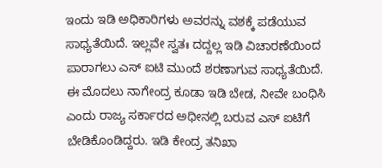ಇಂದು ಇಡಿ ಅಧಿಕಾರಿಗಳು ಅವರನ್ನು ವಶಕ್ಕೆ ಪಡೆಯುವ ಸಾಧ್ಯತೆಯಿದೆ. ಇಲ್ಲವೇ ಸ್ವತಃ ದದ್ದಲ್ಲ ಇಡಿ ವಿಚಾರಣೆಯಿಂದ ಪಾರಾಗಲು ಎಸ್ ಐಟಿ ಮುಂದೆ ಶರಣಾಗುವ ಸಾಧ್ಯತೆಯಿದೆ.
ಈ ಮೊದಲು ನಾಗೇಂದ್ರ ಕೂಡಾ ಇಡಿ ಬೇಡ, ನೀವೇ ಬಂಧಿಸಿ ಎಂದು ರಾಜ್ಯ ಸರ್ಕಾರದ ಅಧೀನಲ್ಲಿ ಬರುವ ಎಸ್ ಐಟಿಗೆ ಬೇಡಿಕೊಂಡಿದ್ದರು. ಇಡಿ ಕೇಂದ್ರ ತನಿಖಾ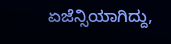ಏಜೆನ್ಸಿಯಾಗಿದ್ದು,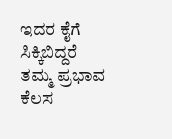ಇದರ ಕೈಗೆ ಸಿಕ್ಕಿಬಿದ್ದರೆ ತಮ್ಮ ಪ್ರಭಾವ ಕೆಲಸ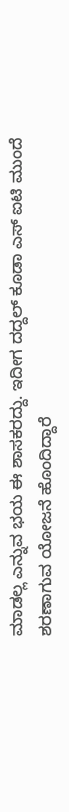ಮಾಡಲ್ಲ ಎನ್ನುವ ಭಯ ಈ ಶಾಸಕರದ್ದು. ಇದೀಗ ದದ್ದಲ್ ಕೂಡಾ ಎಸ್ ಐಟಿ ಮುಂದೆ ಶರಣಾಗುವ ಯೋಜನೆ ಹೊಂದಿದ್ದಾರೆ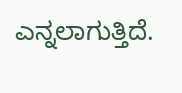ಎನ್ನಲಾಗುತ್ತಿದೆ.